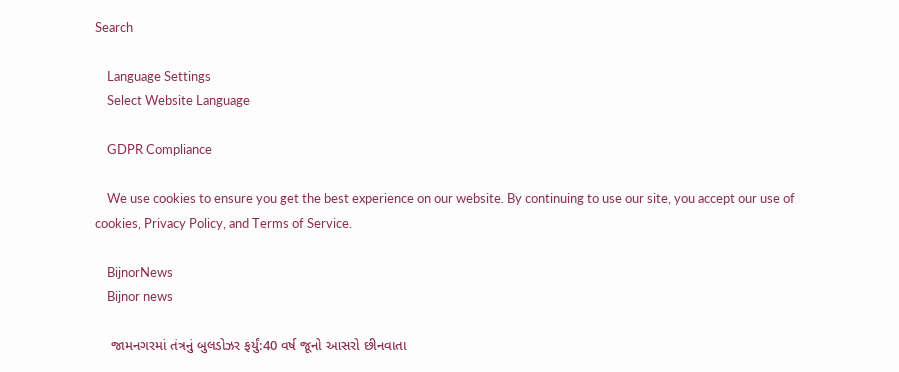Search

    Language Settings
    Select Website Language

    GDPR Compliance

    We use cookies to ensure you get the best experience on our website. By continuing to use our site, you accept our use of cookies, Privacy Policy, and Terms of Service.

    BijnorNews
    Bijnor news

    જામનગરમાં તંત્રનું બુલડોઝર ફર્યું:40 વર્ષ જૂનો આસરો છીનવાતા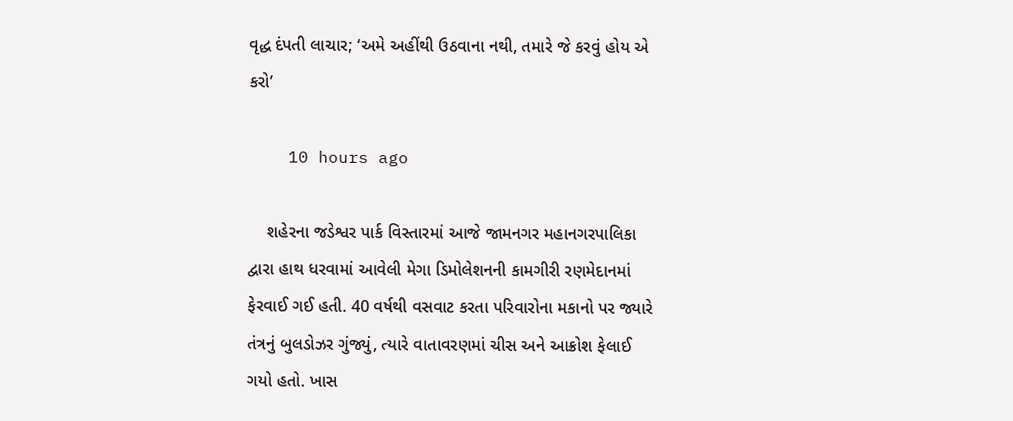વૃદ્ધ દંપતી લાચાર; ‘અમે અહીંથી ઉઠવાના નથી, તમારે જે કરવું હોય એ કરો’

    10 hours ago

    શહેરના જડેશ્વર પાર્ક વિસ્તારમાં આજે જામનગર મહાનગરપાલિકા દ્વારા હાથ ધરવામાં આવેલી મેગા ડિમોલેશનની કામગીરી રણમેદાનમાં ફેરવાઈ ગઈ હતી. 40 વર્ષથી વસવાટ કરતા પરિવારોના મકાનો પર જ્યારે તંત્રનું બુલડોઝર ગુંજ્યું, ત્યારે વાતાવરણમાં ચીસ અને આક્રોશ ફેલાઈ ગયો હતો. ખાસ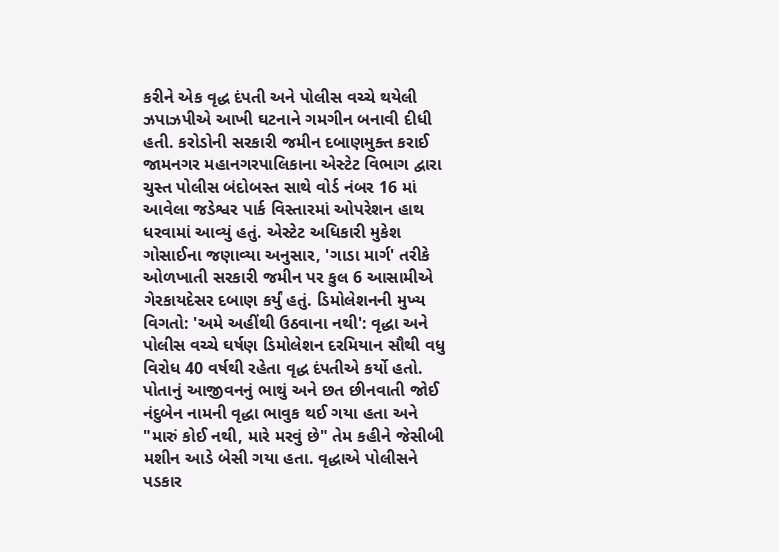કરીને એક વૃદ્ધ દંપતી અને પોલીસ વચ્ચે થયેલી ઝપાઝપીએ આખી ઘટનાને ગમગીન બનાવી દીધી હતી. કરોડોની સરકારી જમીન દબાણમુક્ત કરાઈ જામનગર મહાનગરપાલિકાના એસ્ટેટ વિભાગ દ્વારા ચુસ્ત પોલીસ બંદોબસ્ત સાથે વોર્ડ નંબર 16 માં આવેલા જડેશ્વર પાર્ક વિસ્તારમાં ઓપરેશન હાથ ધરવામાં આવ્યું હતું. એસ્ટેટ અધિકારી મુકેશ ગોસાઈના જણાવ્યા અનુસાર, 'ગાડા માર્ગ' તરીકે ઓળખાતી સરકારી જમીન પર કુલ 6 આસામીએ ગેરકાયદેસર દબાણ કર્યું હતું. ડિમોલેશનની મુખ્ય વિગતો: 'અમે અહીંથી ઉઠવાના નથી': વૃદ્ધા અને પોલીસ વચ્ચે ઘર્ષણ ડિમોલેશન દરમિયાન સૌથી વધુ વિરોધ 40 વર્ષથી રહેતા વૃદ્ધ દંપતીએ કર્યો હતો. પોતાનું આજીવનનું ભાથું અને છત છીનવાતી જોઈ નંદુબેન નામની વૃદ્ધા ભાવુક થઈ ગયા હતા અને "મારું કોઈ નથી, મારે મરવું છે" તેમ કહીને જેસીબી મશીન આડે બેસી ગયા હતા. વૃદ્ધાએ પોલીસને પડકાર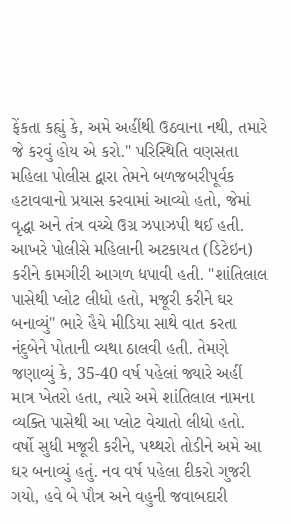ફેંકતા કહ્યું કે, અમે અહીંથી ઉઠવાના નથી, તમારે જે કરવું હોય એ કરો." પરિસ્થિતિ વણસતા મહિલા પોલીસ દ્વારા તેમને બળજબરીપૂર્વક હટાવવાનો પ્રયાસ કરવામાં આવ્યો હતો, જેમાં વૃદ્ધા અને તંત્ર વચ્ચે ઉગ્ર ઝપાઝપી થઈ હતી. આખરે પોલીસે મહિલાની અટકાયત (ડિટેઇન) કરીને કામગીરી આગળ ધપાવી હતી. "શાંતિલાલ પાસેથી પ્લોટ લીધો હતો, મજૂરી કરીને ઘર બનાવ્યું" ભારે હૈયે મીડિયા સાથે વાત કરતા નંદુબેને પોતાની વ્યથા ઠાલવી હતી. તેમણે જણાવ્યું કે, 35-40 વર્ષ પહેલાં જ્યારે અહીં માત્ર ખેતરો હતા, ત્યારે અમે શાંતિલાલ નામના વ્યક્તિ પાસેથી આ પ્લોટ વેચાતો લીધો હતો. વર્ષો સુધી મજૂરી કરીને, પથ્થરો તોડીને અમે આ ઘર બનાવ્યું હતું. નવ વર્ષ પહેલા દીકરો ગુજરી ગયો, હવે બે પૌત્ર અને વહુની જવાબદારી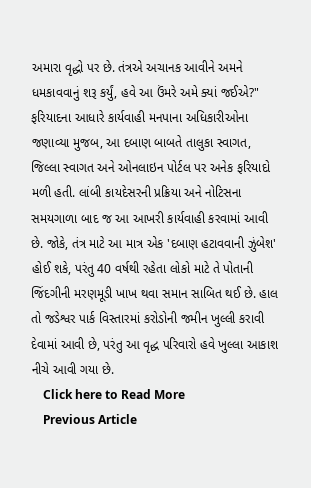અમારા વૃદ્ધો પર છે. તંત્રએ અચાનક આવીને અમને ધમકાવવાનું શરૂ કર્યું, હવે આ ઉંમરે અમે ક્યાં જઈએ?" ફરિયાદના આધારે કાર્યવાહી મનપાના અધિકારીઓના જણાવ્યા મુજબ, આ દબાણ બાબતે તાલુકા સ્વાગત, જિલ્લા સ્વાગત અને ઓનલાઇન પોર્ટલ પર અનેક ફરિયાદો મળી હતી. લાંબી કાયદેસરની પ્રક્રિયા અને નોટિસના સમયગાળા બાદ જ આ આખરી કાર્યવાહી કરવામાં આવી છે. જોકે, તંત્ર માટે આ માત્ર એક 'દબાણ હટાવવાની ઝુંબેશ' હોઈ શકે, પરંતુ 40 વર્ષથી રહેતા લોકો માટે તે પોતાની જિંદગીની મરણમૂડી ખાખ થવા સમાન સાબિત થઈ છે. હાલ તો જડેશ્વર પાર્ક વિસ્તારમાં કરોડોની જમીન ખુલ્લી કરાવી દેવામાં આવી છે, પરંતુ આ વૃદ્ધ પરિવારો હવે ખુલ્લા આકાશ નીચે આવી ગયા છે.
    Click here to Read More
    Previous Article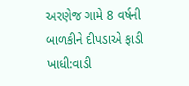અરણેજ ગામે 8 વર્ષની બાળકીને દીપડાએ ફાડી ખાધી:વાડી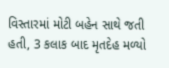વિસ્તારમાં મોટી બહેન સાથે જતી હતી, 3 કલાક બાદ મૃતદેહ મળ્યો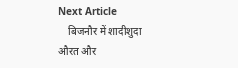Next Article
    बिजनौर में शादीशुदा औरत और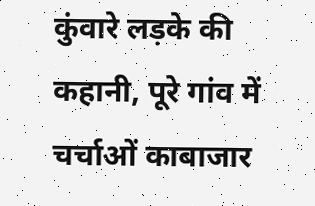कुंवारे लड़के की कहानी, पूरे गांव में चर्चाओं काबाजार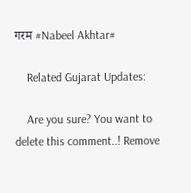गरम #Nabeel Akhtar#

    Related Gujarat Updates:

    Are you sure? You want to delete this comment..! Remove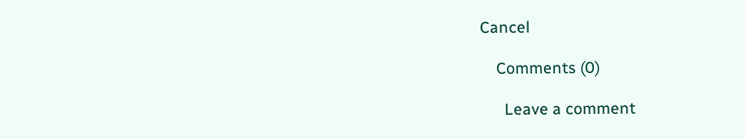Cancel

    Comments (0)

      Leave a comment